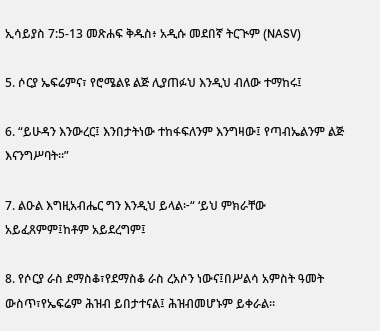ኢሳይያስ 7:5-13 መጽሐፍ ቅዱስ፥ አዲሱ መደበኛ ትርጒም (NASV)

5. ሶርያ ኤፍሬምና፣ የሮሜልዩ ልጅ ሊያጠፉህ እንዲህ ብለው ተማከሩ፤

6. “ይሁዳን እንውረር፤ እንበታትነው ተከፋፍለንም እንግዛው፤ የጣብኤልንም ልጅ እናንግሥባት።”

7. ልዑል እግዚአብሔር ግን እንዲህ ይላል፦“ ‘ይህ ምክራቸው አይፈጸምም፤ከቶም አይደረግም፤

8. የሶርያ ራስ ደማስቆ፣የደማስቆ ራስ ረአሶን ነውና፤በሥልሳ አምስት ዓመት ውስጥ፣የኤፍሬም ሕዝብ ይበታተናል፤ ሕዝብመሆኑም ይቀራል።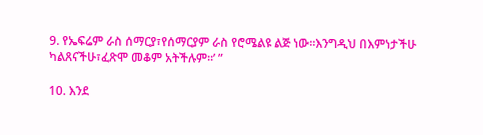9. የኤፍሬም ራስ ሰማርያ፣የሰማርያም ራስ የሮሜልዩ ልጅ ነው።እንግዲህ በእምነታችሁ ካልጸናችሁ፣ፈጽሞ መቆም አትችሉም።’ ”

10. እንደ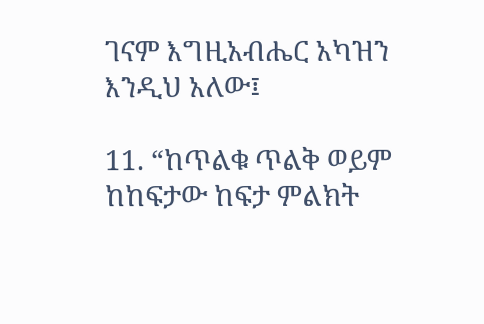ገናም እግዚአብሔር አካዝን እንዲህ አለው፤

11. “ከጥልቁ ጥልቅ ወይም ከከፍታው ከፍታ ምልክት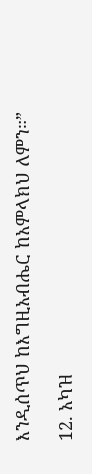እንዲሰጥህ ከእግዚአብሔር ከአምላክህ ለምን።”

12. አካዝ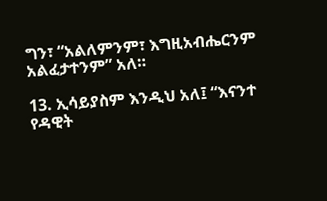ግን፣ “አልለምንም፣ እግዚአብሔርንም አልፈታተንም” አለ።

13. ኢሳይያስም እንዲህ አለ፤ “እናንተ የዳዊት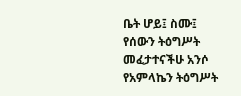ቤት ሆይ፤ ስሙ፤ የሰውን ትዕግሥት መፈታተናችሁ አንሶ የአምላኬን ትዕግሥት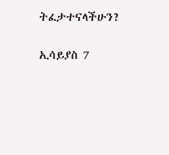ትፈታተናላችሁን?

ኢሳይያስ 7